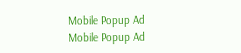Mobile Popup Ad
Mobile Popup Ad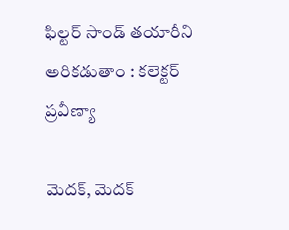ఫిల్టర్ సాండ్ తయారీని అరికడుతాం : కలెక్టర్ ప్రవీణ్యా

మెదక్, మెదక్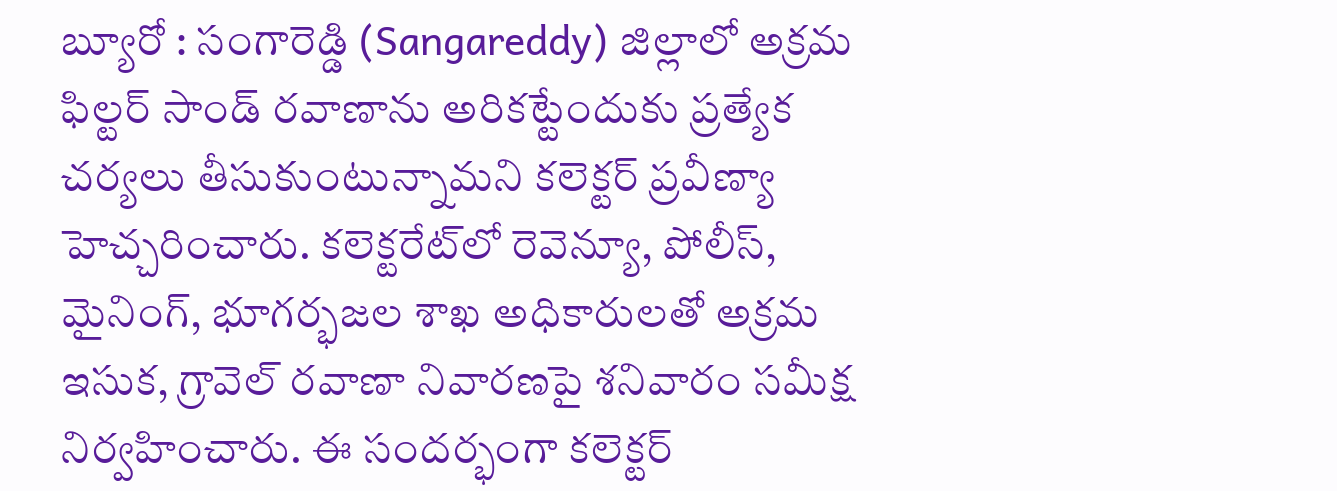బ్యూరో : సంగారెడ్డి (Sangareddy) జిల్లాలో అక్రమ ఫిల్టర్ సాండ్ రవాణాను అరికట్టేందుకు ప్రత్యేక చర్యలు తీసుకుంటున్నామని కలెక్టర్ ప్రవీణ్యా హెచ్చరించారు. కలెక్టరేట్‌లో రెవెన్యూ, పోలీస్, మైనింగ్, భూగర్భజల శాఖ అధికారులతో అక్రమ ఇసుక, గ్రావెల్ రవాణా నివారణపై శనివారం సమీక్ష నిర్వహించారు. ఈ సందర్భంగా కలెక్టర్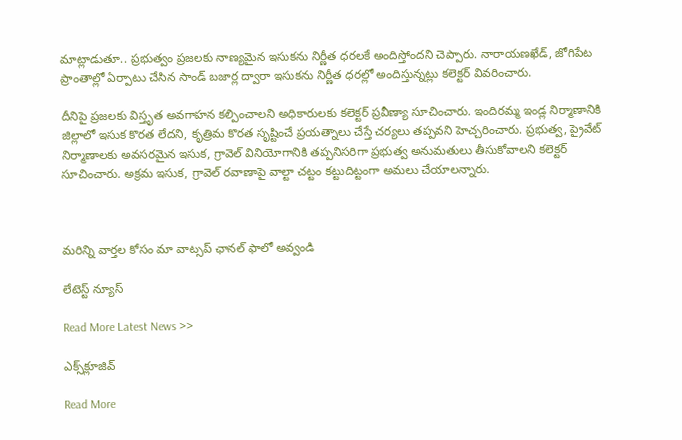మాట్లాడుతూ.. ప్రభుత్వం ప్రజలకు నాణ్యమైన ఇసుకను నిర్ణీత ధరలకే అందిస్తోందని చెప్పారు. నారాయణఖేడ్, జోగిపేట ప్రాంతాల్లో ఏర్పాటు చేసిన సాండ్ బజార్ల ద్వారా ఇసుకను నిర్ణీత ధరల్లో అందిస్తున్నట్లు కలెక్టర్ వివరించారు.

దీనిపై ప్రజలకు విస్తృత అవగాహన కల్పించాలని అధికారులకు కలెక్టర్ ప్రవీణ్యా సూచించారు. ఇందిరమ్మ ఇండ్ల నిర్మాణానికి జిల్లాలో ఇసుక కొరత లేదని, కృత్రిమ కొరత సృష్టించే ప్రయత్నాలు చేస్తే చర్యలు తప్పవని హెచ్చరించారు. ప్రభుత్వ, ప్రైవేట్ నిర్మాణాలకు అవసరమైన ఇసుక, గ్రావెల్ వినియోగానికి తప్పనిసరిగా ప్రభుత్వ అనుమతులు తీసుకోవాలని కలెక్టర్ సూచించారు. అక్రమ ఇసుక, గ్రావెల్ రవాణాపై వాల్టా చట్టం కట్టుదిట్టంగా అమలు చేయాలన్నారు.



మ‌రిన్ని వార్త‌ల కోసం మా వాట్స‌ప్ ఛాన‌ల్ ఫాలో అవ్వండి

లేటెస్ట్ న్యూస్‌

Read More Latest News >>

ఎక్స్‌క్లూజివ్‌

Read More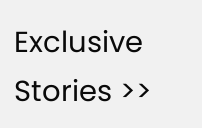Exclusive Stories >>